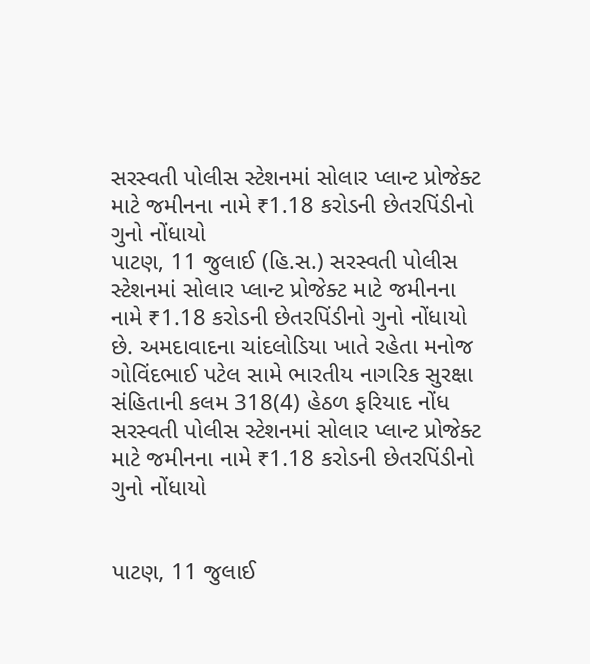સરસ્વતી પોલીસ સ્ટેશનમાં સોલાર પ્લાન્ટ પ્રોજેક્ટ માટે જમીનના નામે ₹1.18 કરોડની છેતરપિંડીનો ગુનો નોંધાયો
પાટણ, 11 જુલાઈ (હિ.સ.) સરસ્વતી પોલીસ સ્ટેશનમાં સોલાર પ્લાન્ટ પ્રોજેક્ટ માટે જમીનના નામે ₹1.18 કરોડની છેતરપિંડીનો ગુનો નોંધાયો છે. અમદાવાદના ચાંદલોડિયા ખાતે રહેતા મનોજ ગોવિંદભાઈ પટેલ સામે ભારતીય નાગરિક સુરક્ષા સંહિતાની કલમ 318(4) હેઠળ ફરિયાદ નોંધ
સરસ્વતી પોલીસ સ્ટેશનમાં સોલાર પ્લાન્ટ પ્રોજેક્ટ માટે જમીનના નામે ₹1.18 કરોડની છેતરપિંડીનો ગુનો નોંધાયો


પાટણ, 11 જુલાઈ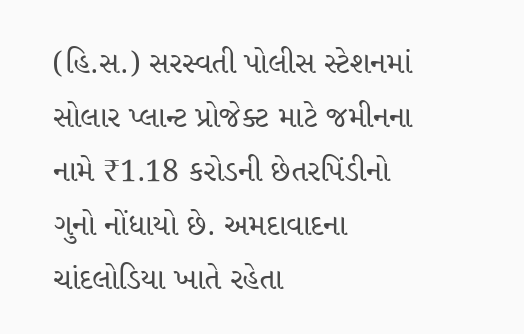(હિ.સ.) સરસ્વતી પોલીસ સ્ટેશનમાં સોલાર પ્લાન્ટ પ્રોજેક્ટ માટે જમીનના નામે ₹1.18 કરોડની છેતરપિંડીનો ગુનો નોંધાયો છે. અમદાવાદના ચાંદલોડિયા ખાતે રહેતા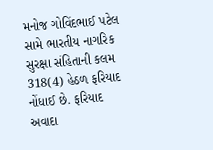મનોજ ગોવિંદભાઈ પટેલ સામે ભારતીય નાગરિક સુરક્ષા સંહિતાની કલમ 318(4) હેઠળ ફરિયાદ નોંધાઈ છે. ફરિયાદ અવાદા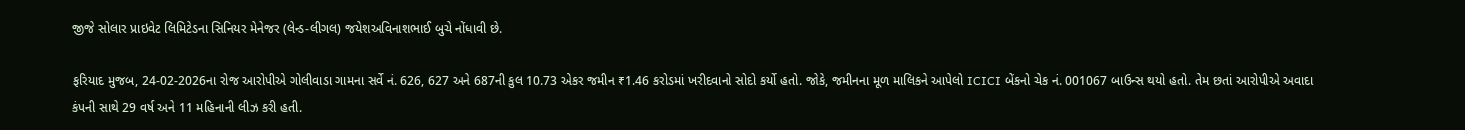જીજે સોલાર પ્રાઇવેટ લિમિટેડના સિનિયર મેનેજર (લેન્ડ-લીગલ) જયેશઅવિનાશભાઈ બુચે નોંધાવી છે.

ફરિયાદ મુજબ, 24-02-2026ના રોજ આરોપીએ ગોલીવાડા ગામના સર્વે નં. 626, 627 અને 687ની કુલ 10.73 એકર જમીન ₹1.46 કરોડમાં ખરીદવાનો સોદો કર્યો હતો. જોકે, જમીનના મૂળ માલિકને આપેલો ICICI બેંકનો ચેક નં. 001067 બાઉન્સ થયો હતો. તેમ છતાં આરોપીએ અવાદા કંપની સાથે 29 વર્ષ અને 11 મહિનાની લીઝ કરી હતી.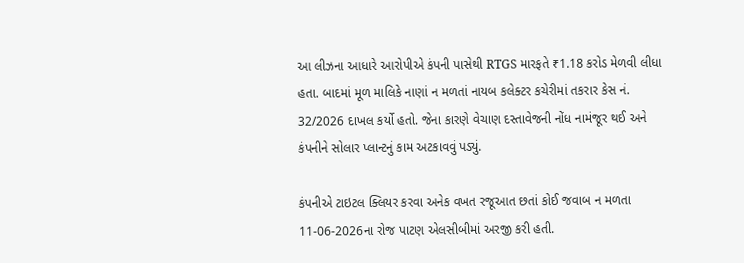આ લીઝના આધારે આરોપીએ કંપની પાસેથી RTGS મારફતે ₹1.18 કરોડ મેળવી લીધા હતા. બાદમાં મૂળ માલિકે નાણાં ન મળતાં નાયબ કલેક્ટર કચેરીમાં તકરાર કેસ નં. 32/2026 દાખલ કર્યો હતો. જેના કારણે વેચાણ દસ્તાવેજની નોંધ નામંજૂર થઈ અને કંપનીને સોલાર પ્લાન્ટનું કામ અટકાવવું પડ્યું.

કંપનીએ ટાઇટલ ક્લિયર કરવા અનેક વખત રજૂઆત છતાં કોઈ જવાબ ન મળતા 11-06-2026ના રોજ પાટણ એલસીબીમાં અરજી કરી હતી.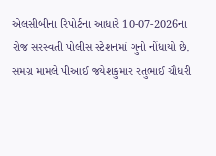એલસીબીના રિપોર્ટના આધારે 10-07-2026ના રોજ સરસ્વતી પોલીસ સ્ટેશનમાં ગુનો નોંધાયો છે. સમગ્ર મામલે પીઆઈ જયેશકુમાર રતુભાઈ ચૌધરી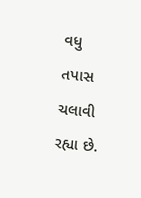વધુ તપાસ ચલાવી રહ્યા છે.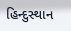હિન્દુસ્થાન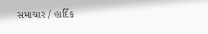સમાચાર / હાર્દિક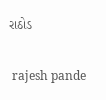રાઠોડ


 rajesh pande